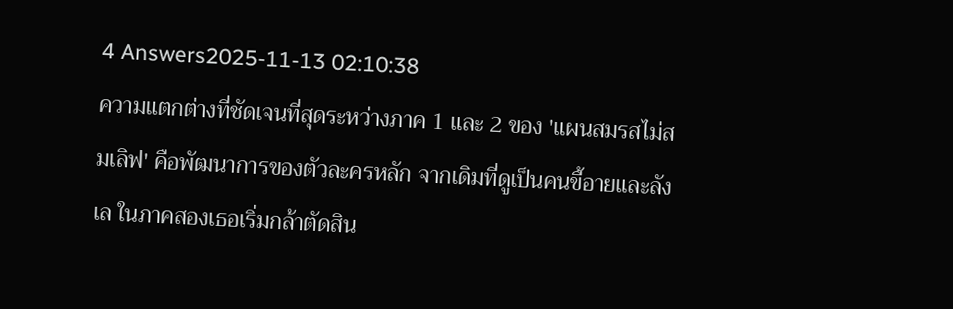4 Answers2025-11-13 02:10:38
ความแตกต่างที่ชัดเจนที่สุดระหว่างภาค 1 และ 2 ของ 'แผนสมรสไม่สมเลิฟ' คือพัฒนาการของตัวละครหลัก จากเดิมที่ดูเป็นคนขี้อายและลังเล ในภาคสองเธอเริ่มกล้าตัดสิน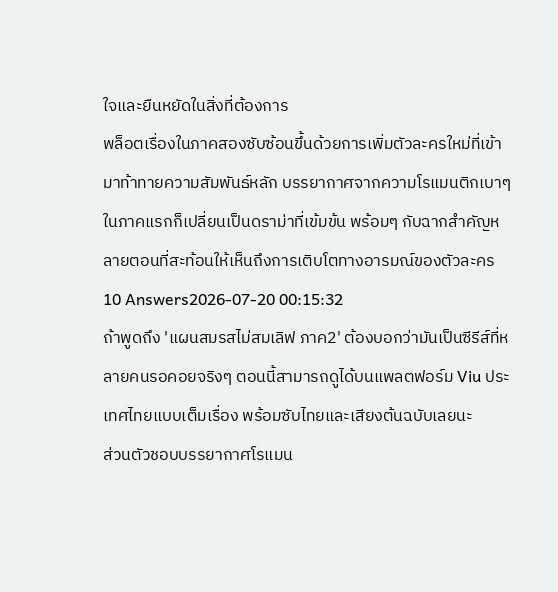ใจและยืนหยัดในสิ่งที่ต้องการ
พล็อตเรื่องในภาคสองซับซ้อนขึ้นด้วยการเพิ่มตัวละครใหม่ที่เข้ามาท้าทายความสัมพันธ์หลัก บรรยากาศจากความโรแมนติกเบาๆ ในภาคแรกก็เปลี่ยนเป็นดราม่าที่เข้มข้น พร้อมๆ กับฉากสำคัญหลายตอนที่สะท้อนให้เห็นถึงการเติบโตทางอารมณ์ของตัวละคร
10 Answers2026-07-20 00:15:32
ถ้าพูดถึง 'แผนสมรสไม่สมเลิฟ ภาค2' ต้องบอกว่ามันเป็นซีรีส์ที่หลายคนรอคอยจริงๆ ตอนนี้สามารถดูได้บนแพลตฟอร์ม Viu ประเทศไทยแบบเต็มเรื่อง พร้อมซับไทยและเสียงต้นฉบับเลยนะ
ส่วนตัวชอบบรรยากาศโรแมน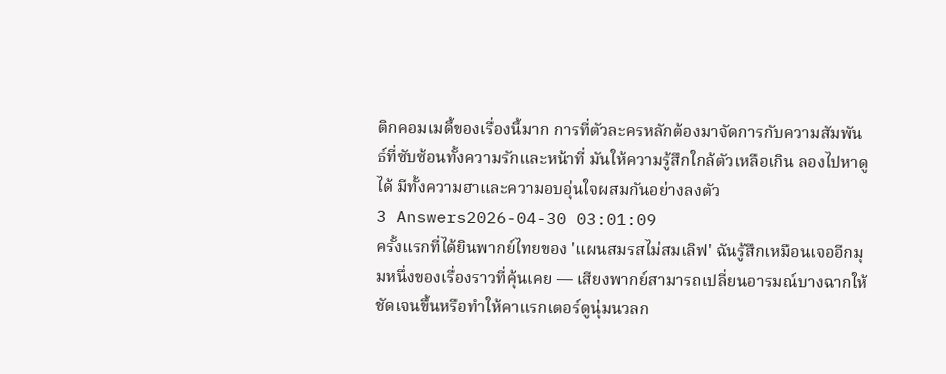ติกคอมเมดี้ของเรื่องนี้มาก การที่ตัวละครหลักต้องมาจัดการกับความสัมพันธ์ที่ซับซ้อนทั้งความรักและหน้าที่ มันให้ความรู้สึกใกล้ตัวเหลือเกิน ลองไปหาดูได้ มีทั้งความฮาและความอบอุ่นใจผสมกันอย่างลงตัว
3 Answers2026-04-30 03:01:09
ครั้งแรกที่ได้ยินพากย์ไทยของ 'แผนสมรสไม่สมเลิฟ' ฉันรู้สึกเหมือนเจออีกมุมหนึ่งของเรื่องราวที่คุ้นเคย — เสียงพากย์สามารถเปลี่ยนอารมณ์บางฉากให้ชัดเจนขึ้นหรือทำให้คาแรกเตอร์ดูนุ่มนวลก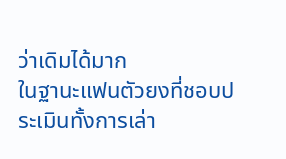ว่าเดิมได้มาก
ในฐานะแฟนตัวยงที่ชอบประเมินทั้งการเล่า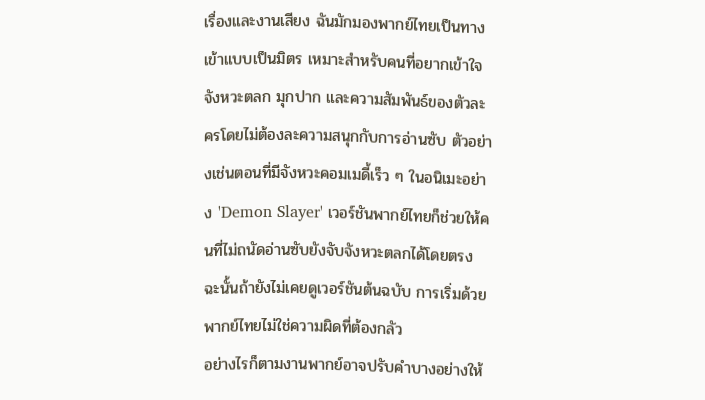เรื่องและงานเสียง ฉันมักมองพากย์ไทยเป็นทางเข้าแบบเป็นมิตร เหมาะสำหรับคนที่อยากเข้าใจจังหวะตลก มุกปาก และความสัมพันธ์ของตัวละครโดยไม่ต้องละความสนุกกับการอ่านซับ ตัวอย่างเช่นตอนที่มีจังหวะคอมเมดี้เร็ว ๆ ในอนิเมะอย่าง 'Demon Slayer' เวอร์ชันพากย์ไทยก็ช่วยให้คนที่ไม่ถนัดอ่านซับยังจับจังหวะตลกได้โดยตรง ฉะนั้นถ้ายังไม่เคยดูเวอร์ชันต้นฉบับ การเริ่มด้วยพากย์ไทยไม่ใช่ความผิดที่ต้องกลัว
อย่างไรก็ตามงานพากย์อาจปรับคำบางอย่างให้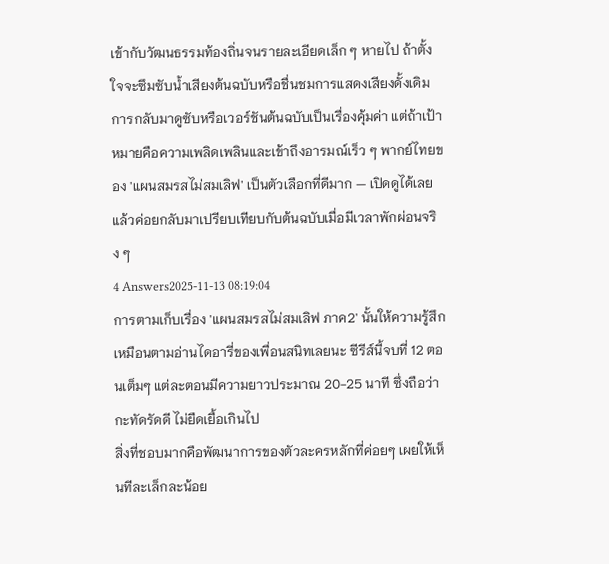เข้ากับวัฒนธรรมท้องถิ่นจนรายละเอียดเล็ก ๆ หายไป ถ้าตั้งใจจะซึมซับน้ำเสียงต้นฉบับหรือชื่นชมการแสดงเสียงดั้งเดิม การกลับมาดูซับหรือเวอร์ชันต้นฉบับเป็นเรื่องคุ้มค่า แต่ถ้าเป้าหมายคือความเพลิดเพลินและเข้าถึงอารมณ์เร็ว ๆ พากย์ไทยของ 'แผนสมรสไม่สมเลิฟ' เป็นตัวเลือกที่ดีมาก — เปิดดูได้เลย แล้วค่อยกลับมาเปรียบเทียบกับต้นฉบับเมื่อมีเวลาพักผ่อนจริง ๆ
4 Answers2025-11-13 08:19:04
การตามเก็บเรื่อง 'แผนสมรสไม่สมเลิฟ ภาค2' นั้นให้ความรู้สึกเหมือนตามอ่านไดอารี่ของเพื่อนสนิทเลยนะ ซีรีส์นี้จบที่ 12 ตอนเต็มๆ แต่ละตอนมีความยาวประมาณ 20-25 นาที ซึ่งถือว่ากะทัดรัดดี ไม่ยืดเยื้อเกินไป
สิ่งที่ชอบมากคือพัฒนาการของตัวละครหลักที่ค่อยๆ เผยให้เห็นทีละเล็กละน้อย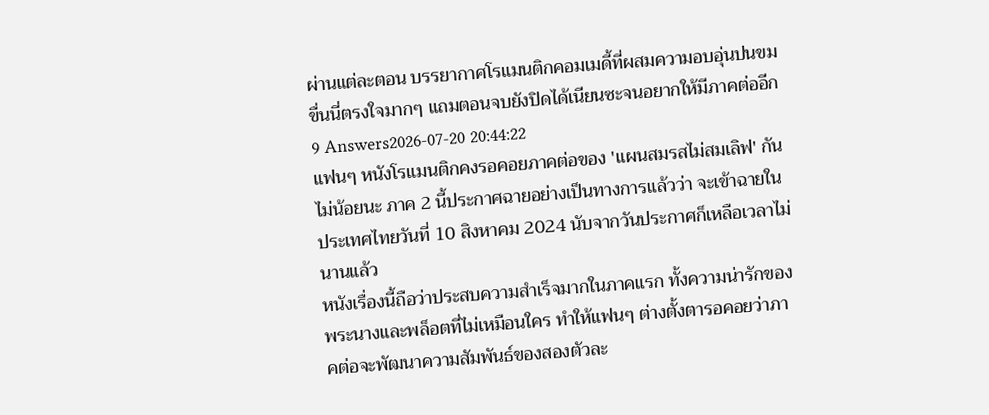ผ่านแต่ละตอน บรรยากาศโรแมนติกคอมเมดี้ที่ผสมความอบอุ่นปนขมขื่นนี่ตรงใจมากๆ แถมตอนจบยังปิดได้เนียนซะจนอยากให้มีภาคต่ออีก
9 Answers2026-07-20 20:44:22
แฟนๆ หนังโรแมนติกคงรอคอยภาคต่อของ 'แผนสมรสไม่สมเลิฟ' กันไม่น้อยนะ ภาค 2 นี้ประกาศฉายอย่างเป็นทางการแล้วว่า จะเข้าฉายในประเทศไทยวันที่ 10 สิงหาคม 2024 นับจากวันประกาศก็เหลือเวลาไม่นานแล้ว
หนังเรื่องนี้ถือว่าประสบความสำเร็จมากในภาคแรก ทั้งความน่ารักของพระนางและพล็อตที่ไม่เหมือนใคร ทำให้แฟนๆ ต่างตั้งตารอคอยว่าภาคต่อจะพัฒนาความสัมพันธ์ของสองตัวละ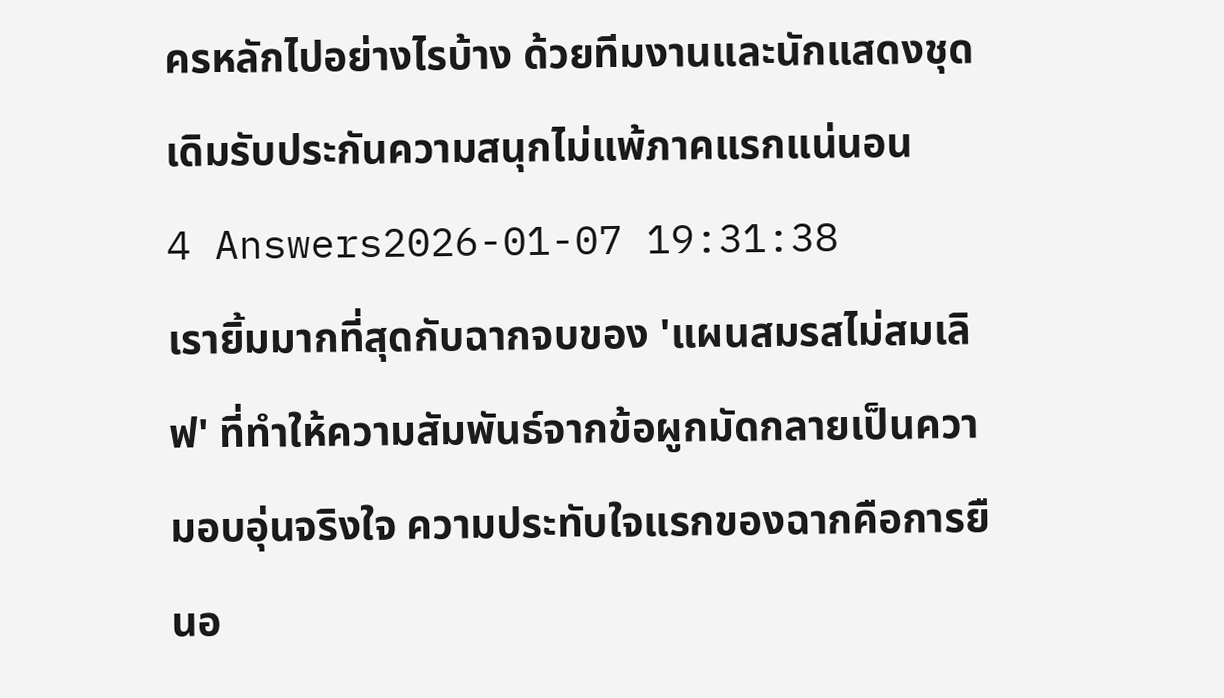ครหลักไปอย่างไรบ้าง ด้วยทีมงานและนักแสดงชุดเดิมรับประกันความสนุกไม่แพ้ภาคแรกแน่นอน
4 Answers2026-01-07 19:31:38
เรายิ้มมากที่สุดกับฉากจบของ 'แผนสมรสไม่สมเลิฟ' ที่ทำให้ความสัมพันธ์จากข้อผูกมัดกลายเป็นความอบอุ่นจริงใจ ความประทับใจแรกของฉากคือการยืนอ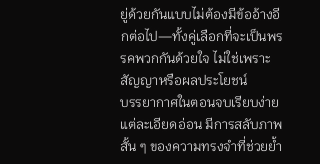ยู่ด้วยกันแบบไม่ต้องมีข้ออ้างอีกต่อไป—ทั้งคู่เลือกที่จะเป็นพรรคพวกกันด้วยใจ ไม่ใช่เพราะสัญญาหรือผลประโยชน์
บรรยากาศในตอนจบเรียบง่ายแต่ละเอียดอ่อน มีการสลับภาพสั้น ๆ ของความทรงจำที่ช่วยย้ำ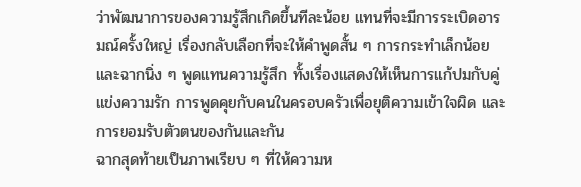ว่าพัฒนาการของความรู้สึกเกิดขึ้นทีละน้อย แทนที่จะมีการระเบิดอารมณ์ครั้งใหญ่ เรื่องกลับเลือกที่จะให้คำพูดสั้น ๆ การกระทำเล็กน้อย และฉากนิ่ง ๆ พูดแทนความรู้สึก ทั้งเรื่องแสดงให้เห็นการแก้ปมกับคู่แข่งความรัก การพูดคุยกับคนในครอบครัวเพื่อยุติความเข้าใจผิด และการยอมรับตัวตนของกันและกัน
ฉากสุดท้ายเป็นภาพเรียบ ๆ ที่ให้ความห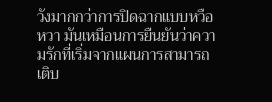วังมากกว่าการปิดฉากแบบหวือหวา มันเหมือนการยืนยันว่าความรักที่เริ่มจากแผนการสามารถเติบ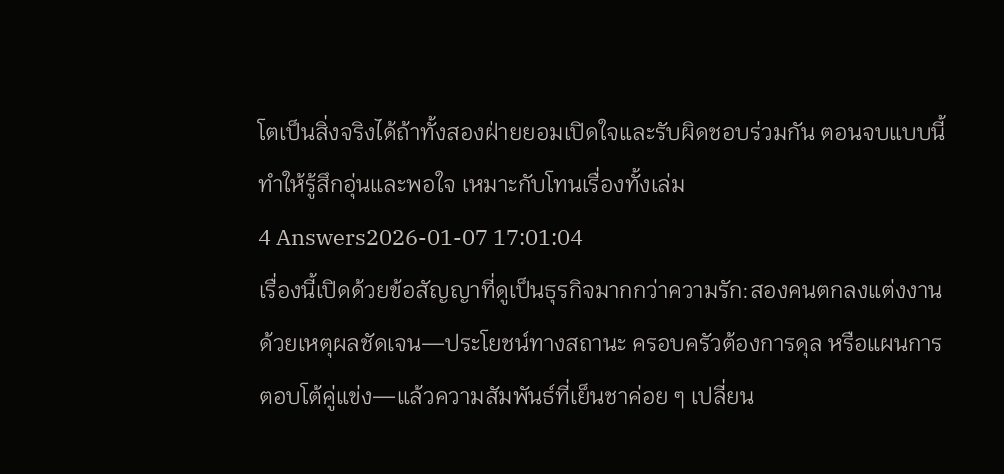โตเป็นสิ่งจริงได้ถ้าทั้งสองฝ่ายยอมเปิดใจและรับผิดชอบร่วมกัน ตอนจบแบบนี้ทำให้รู้สึกอุ่นและพอใจ เหมาะกับโทนเรื่องทั้งเล่ม
4 Answers2026-01-07 17:01:04
เรื่องนี้เปิดด้วยข้อสัญญาที่ดูเป็นธุรกิจมากกว่าความรัก:สองคนตกลงแต่งงานด้วยเหตุผลชัดเจน—ประโยชน์ทางสถานะ ครอบครัวต้องการดุล หรือแผนการตอบโต้คู่แข่ง—แล้วความสัมพันธ์ที่เย็นชาค่อย ๆ เปลี่ยน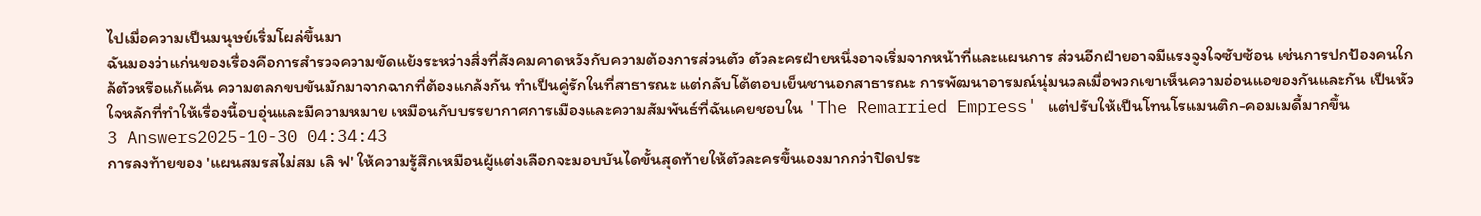ไปเมื่อความเป็นมนุษย์เริ่มโผล่ขึ้นมา
ฉันมองว่าแก่นของเรื่องคือการสำรวจความขัดแย้งระหว่างสิ่งที่สังคมคาดหวังกับความต้องการส่วนตัว ตัวละครฝ่ายหนึ่งอาจเริ่มจากหน้าที่และแผนการ ส่วนอีกฝ่ายอาจมีแรงจูงใจซับซ้อน เช่นการปกป้องคนใกล้ตัวหรือแก้แค้น ความตลกขบขันมักมาจากฉากที่ต้องแกล้งกัน ทำเป็นคู่รักในที่สาธารณะ แต่กลับโต้ตอบเย็นชานอกสาธารณะ การพัฒนาอารมณ์นุ่มนวลเมื่อพวกเขาเห็นความอ่อนแอของกันและกัน เป็นหัวใจหลักที่ทำให้เรื่องนี้อบอุ่นและมีความหมาย เหมือนกับบรรยากาศการเมืองและความสัมพันธ์ที่ฉันเคยชอบใน 'The Remarried Empress' แต่ปรับให้เป็นโทนโรแมนติก-คอมเมดี้มากขึ้น
3 Answers2025-10-30 04:34:43
การลงท้ายของ 'แผนสมรสไม่สม เลิ ฟ' ให้ความรู้สึกเหมือนผู้แต่งเลือกจะมอบบันไดขั้นสุดท้ายให้ตัวละครขึ้นเองมากกว่าปิดประ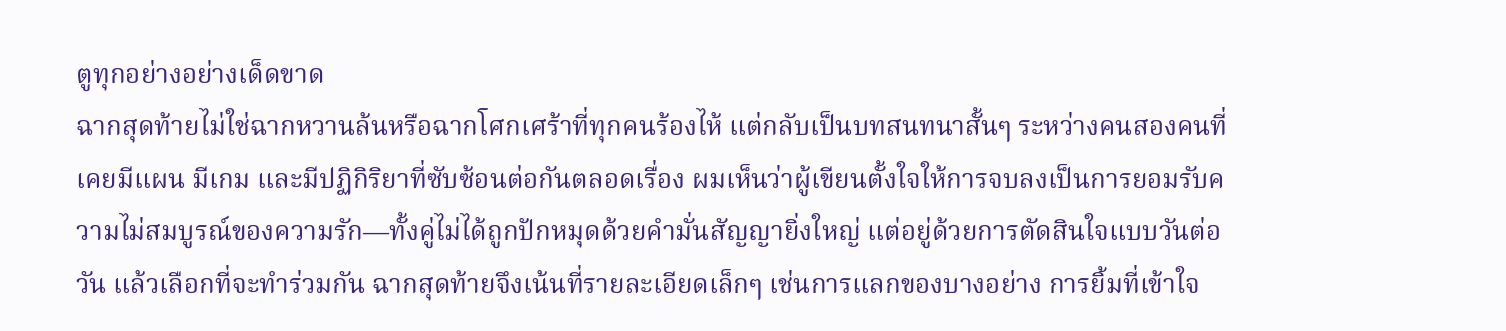ตูทุกอย่างอย่างเด็ดขาด
ฉากสุดท้ายไม่ใช่ฉากหวานล้นหรือฉากโศกเศร้าที่ทุกคนร้องไห้ แต่กลับเป็นบทสนทนาสั้นๆ ระหว่างคนสองคนที่เคยมีแผน มีเกม และมีปฏิกิริยาที่ซับซ้อนต่อกันตลอดเรื่อง ผมเห็นว่าผู้เขียนตั้งใจให้การจบลงเป็นการยอมรับความไม่สมบูรณ์ของความรัก—ทั้งคู่ไม่ได้ถูกปักหมุดด้วยคำมั่นสัญญายิ่งใหญ่ แต่อยู่ด้วยการตัดสินใจแบบวันต่อวัน แล้วเลือกที่จะทำร่วมกัน ฉากสุดท้ายจึงเน้นที่รายละเอียดเล็กๆ เช่นการแลกของบางอย่าง การยิ้มที่เข้าใจ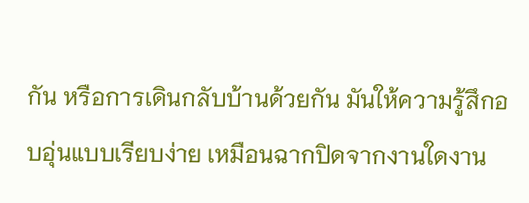กัน หรือการเดินกลับบ้านด้วยกัน มันให้ความรู้สึกอบอุ่นแบบเรียบง่าย เหมือนฉากปิดจากงานใดงาน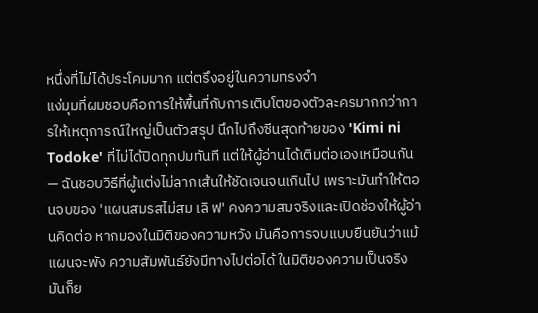หนึ่งที่ไม่ได้ประโคมมาก แต่ตรึงอยู่ในความทรงจำ
แง่มุมที่ผมชอบคือการให้พื้นที่กับการเติบโตของตัวละครมากกว่าการให้เหตุการณ์ใหญ่เป็นตัวสรุป นึกไปถึงซีนสุดท้ายของ 'Kimi ni Todoke' ที่ไม่ได้ปิดทุกปมทันที แต่ให้ผู้อ่านได้เติมต่อเองเหมือนกัน — ฉันชอบวิธีที่ผู้แต่งไม่ลากเส้นให้ชัดเจนจนเกินไป เพราะมันทำให้ตอนจบของ 'แผนสมรสไม่สม เลิ ฟ' คงความสมจริงและเปิดช่องให้ผู้อ่านคิดต่อ หากมองในมิติของความหวัง มันคือการจบแบบยืนยันว่าแม้แผนจะพัง ความสัมพันธ์ยังมีทางไปต่อได้ ในมิติของความเป็นจริงมันก็ย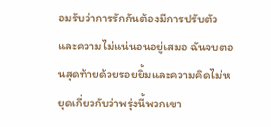อมรับว่าการรักกันต้องมีการปรับตัวและความไม่แน่นอนอยู่เสมอ ฉันจบตอนสุดท้ายด้วยรอยยิ้มและความคิดไม่หยุดเกี่ยวกับว่าพรุ่งนี้พวกเขา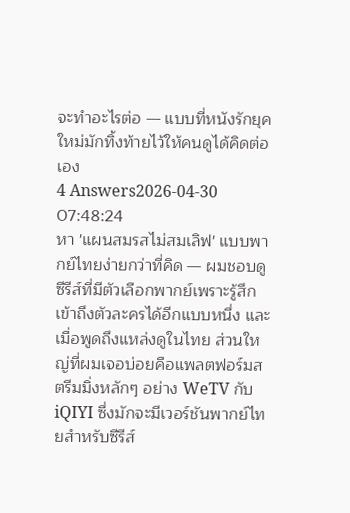จะทำอะไรต่อ — แบบที่หนังรักยุคใหม่มักทิ้งท้ายไว้ให้คนดูได้คิดต่อเอง
4 Answers2026-04-30 07:48:24
หา 'แผนสมรสไม่สมเลิฟ' แบบพากย์ไทยง่ายกว่าที่คิด — ผมชอบดูซีรีส์ที่มีตัวเลือกพากย์เพราะรู้สึกเข้าถึงตัวละครได้อีกแบบหนึ่ง และเมื่อพูดถึงแหล่งดูในไทย ส่วนใหญ่ที่ผมเจอบ่อยคือแพลตฟอร์มสตรีมมิ่งหลักๆ อย่าง WeTV กับ iQIYI ซึ่งมักจะมีเวอร์ชันพากย์ไทยสำหรับซีรีส์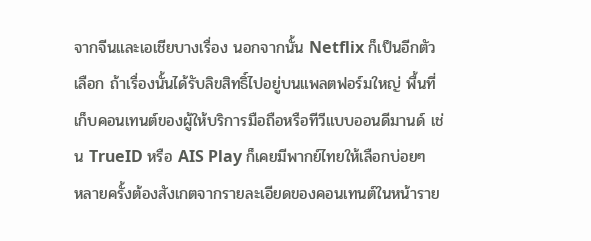จากจีนและเอเชียบางเรื่อง นอกจากนั้น Netflix ก็เป็นอีกตัวเลือก ถ้าเรื่องนั้นได้รับลิขสิทธิ์ไปอยู่บนแพลตฟอร์มใหญ่ พื้นที่เก็บคอนเทนต์ของผู้ให้บริการมือถือหรือทีวีแบบออนดีมานด์ เช่น TrueID หรือ AIS Play ก็เคยมีพากย์ไทยให้เลือกบ่อยๆ
หลายครั้งต้องสังเกตจากรายละเอียดของคอนเทนต์ในหน้าราย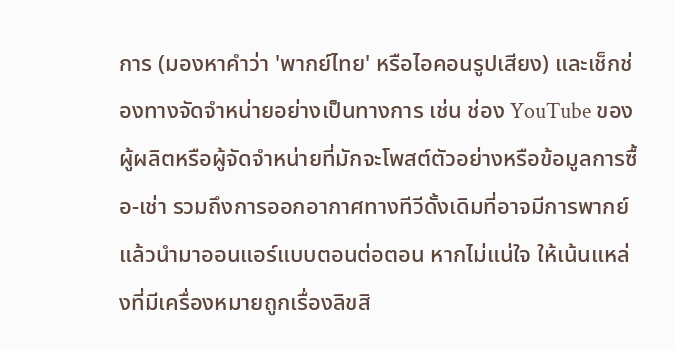การ (มองหาคำว่า 'พากย์ไทย' หรือไอคอนรูปเสียง) และเช็กช่องทางจัดจำหน่ายอย่างเป็นทางการ เช่น ช่อง YouTube ของผู้ผลิตหรือผู้จัดจำหน่ายที่มักจะโพสต์ตัวอย่างหรือข้อมูลการซื้อ-เช่า รวมถึงการออกอากาศทางทีวีดั้งเดิมที่อาจมีการพากย์แล้วนำมาออนแอร์แบบตอนต่อตอน หากไม่แน่ใจ ให้เน้นแหล่งที่มีเครื่องหมายถูกเรื่องลิขสิ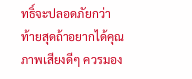ทธิ์จะปลอดภัยกว่า
ท้ายสุดถ้าอยากได้คุณภาพเสียงดีๆ ควรมอง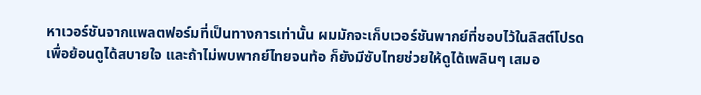หาเวอร์ชันจากแพลตฟอร์มที่เป็นทางการเท่านั้น ผมมักจะเก็บเวอร์ชันพากย์ที่ชอบไว้ในลิสต์โปรดเพื่อย้อนดูได้สบายใจ และถ้าไม่พบพากย์ไทยจนท้อ ก็ยังมีซับไทยช่วยให้ดูได้เพลินๆ เสมอ